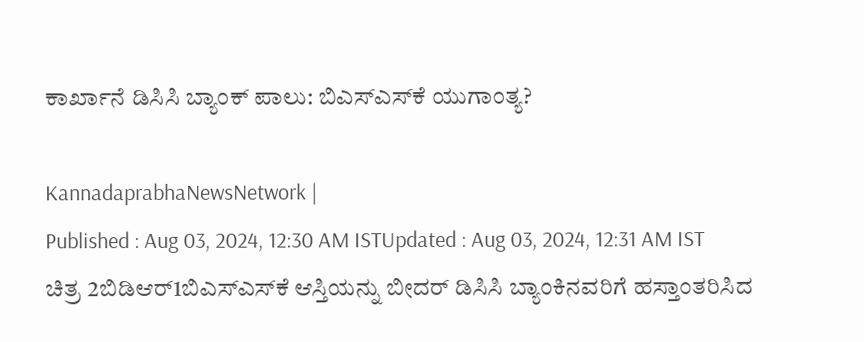ಕಾರ್ಖಾನೆ ಡಿಸಿಸಿ ಬ್ಯಾಂಕ್‌ ಪಾಲು: ಬಿಎಸ್‌ಎಸ್‌ಕೆ ಯುಗಾಂತ್ಯ?

KannadaprabhaNewsNetwork |
Published : Aug 03, 2024, 12:30 AM ISTUpdated : Aug 03, 2024, 12:31 AM IST
ಚಿತ್ರ 2ಬಿಡಿಆರ್1ಬಿಎಸ್‌ಎಸ್‌ಕೆ ಆಸ್ತಿಯನ್ನು ಬೀದರ್‌ ಡಿಸಿಸಿ ಬ್ಯಾಂಕಿನವರಿಗೆ ಹಸ್ತಾಂತರಿಸಿದ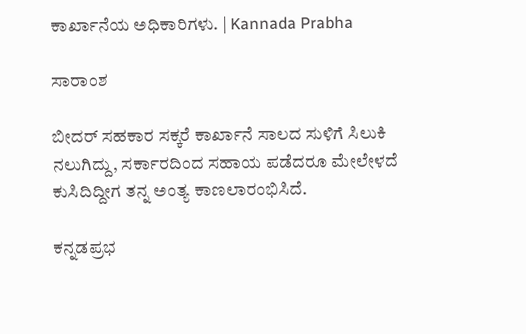ಕಾರ್ಖಾನೆಯ ಅಧಿಕಾರಿಗಳು. | Kannada Prabha

ಸಾರಾಂಶ

ಬೀದರ್‌ ಸಹಕಾರ ಸಕ್ಕರೆ ಕಾರ್ಖಾನೆ ಸಾಲದ ಸುಳಿಗೆ ಸಿಲುಕಿ ನಲುಗಿದ್ದು, ಸರ್ಕಾರದಿಂದ ಸಹಾಯ ಪಡೆದರೂ ಮೇಲೇಳದೆ ಕುಸಿದಿದ್ದೀಗ ತನ್ನ ಅಂತ್ಯ ಕಾಣಲಾರಂಭಿಸಿದೆ.

ಕನ್ನಡಪ್ರಭ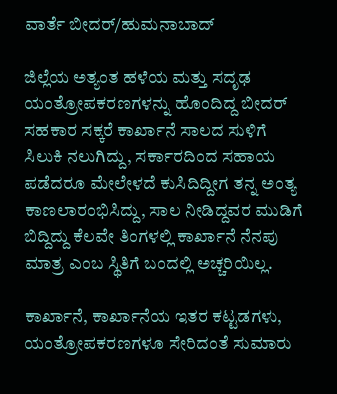ವಾರ್ತೆ ಬೀದರ್‌/ಹುಮನಾಬಾದ್‌

ಜಿಲ್ಲೆಯ ಅತ್ಯಂತ ಹಳೆಯ ಮತ್ತು ಸದೃಢ ಯಂತ್ರೋಪಕರಣಗಳನ್ನು ಹೊಂದಿದ್ದ ಬೀದರ್‌ ಸಹಕಾರ ಸಕ್ಕರೆ ಕಾರ್ಖಾನೆ ಸಾಲದ ಸುಳಿಗೆ ಸಿಲುಕಿ ನಲುಗಿದ್ದು, ಸರ್ಕಾರದಿಂದ ಸಹಾಯ ಪಡೆದರೂ ಮೇಲೇಳದೆ ಕುಸಿದಿದ್ದೀಗ ತನ್ನ ಅಂತ್ಯ ಕಾಣಲಾರಂಭಿಸಿದ್ದು, ಸಾಲ ನೀಡಿದ್ದವರ ಮುಡಿಗೆ ಬಿದ್ದಿದ್ದು ಕೆಲವೇ ತಿಂಗಳಲ್ಲಿ ಕಾರ್ಖಾನೆ ನೆನಪು ಮಾತ್ರ ಎಂಬ ಸ್ಥಿತಿಗೆ ಬಂದಲ್ಲಿ ಅಚ್ಚರಿಯಿಲ್ಲ.

ಕಾರ್ಖಾನೆ, ಕಾರ್ಖಾನೆಯ ಇತರ ಕಟ್ಟಡಗಳು, ಯಂತ್ರೋಪಕರಣಗಳೂ ಸೇರಿದಂತೆ ಸುಮಾರು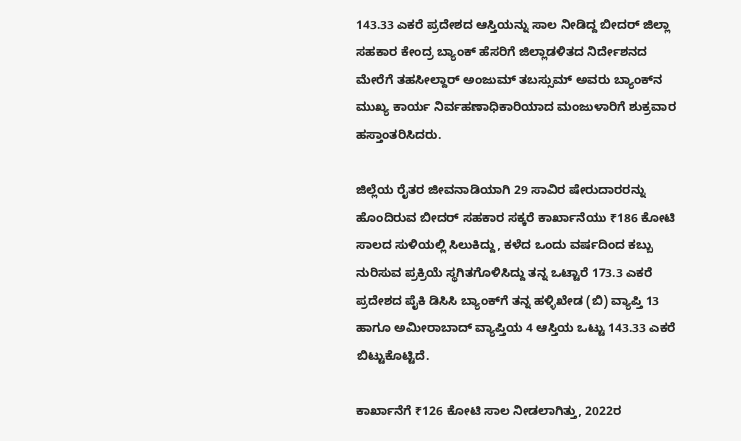143.33 ಎಕರೆ ಪ್ರದೇಶದ ಆಸ್ತಿಯನ್ನು ಸಾಲ ನೀಡಿದ್ದ ಬೀದರ್‌ ಜಿಲ್ಲಾ ಸಹಕಾರ ಕೇಂದ್ರ ಬ್ಯಾಂಕ್‌ ಹೆಸರಿಗೆ ಜಿಲ್ಲಾಡಳಿತದ ನಿರ್ದೇಶನದ ಮೇರೆಗೆ ತಹಸೀಲ್ದಾರ್‌ ಅಂಜುಮ್‌ ತಬಸ್ಸುಮ್‌ ಅವರು ಬ್ಯಾಂಕ್‌ನ ಮುಖ್ಯ ಕಾರ್ಯ ನಿರ್ವಹಣಾಧಿಕಾರಿಯಾದ ಮಂಜುಳಾರಿಗೆ ಶುಕ್ರವಾರ ಹಸ್ತಾಂತರಿಸಿದರು.

ಜಿಲ್ಲೆಯ ರೈತರ ಜೀವನಾಡಿಯಾಗಿ 29 ಸಾವಿರ ಷೇರುದಾರರನ್ನು ಹೊಂದಿರುವ ಬೀದರ್‌ ಸಹಕಾರ ಸಕ್ಕರೆ ಕಾರ್ಖಾನೆಯು ₹186 ಕೋಟಿ ಸಾಲದ ಸುಳಿಯಲ್ಲಿ ಸಿಲುಕಿದ್ದು, ಕಳೆದ ಒಂದು ವರ್ಷದಿಂದ ಕಬ್ಬು ನುರಿಸುವ ಪ್ರಕ್ರಿಯೆ ಸ್ಥಗಿತಗೊಳಿಸಿದ್ದು ತನ್ನ ಒಟ್ಟಾರೆ 173.3 ಎಕರೆ ಪ್ರದೇಶದ ಪೈಕಿ ಡಿಸಿಸಿ ಬ್ಯಾಂಕ್‌ಗೆ ತನ್ನ ಹಳ್ಳಿಖೇಡ (ಬಿ) ವ್ಯಾಪ್ತಿ 13 ಹಾಗೂ ಅಮೀರಾಬಾದ್‌ ವ್ಯಾಪ್ತಿಯ 4 ಆಸ್ತಿಯ ಒಟ್ಟು 143.33 ಎಕರೆ ಬಿಟ್ಟುಕೊಟ್ಟಿದೆ.

ಕಾರ್ಖಾನೆಗೆ ₹126 ಕೋಟಿ ಸಾಲ ನೀಡಲಾಗಿತ್ತು, 2022ರ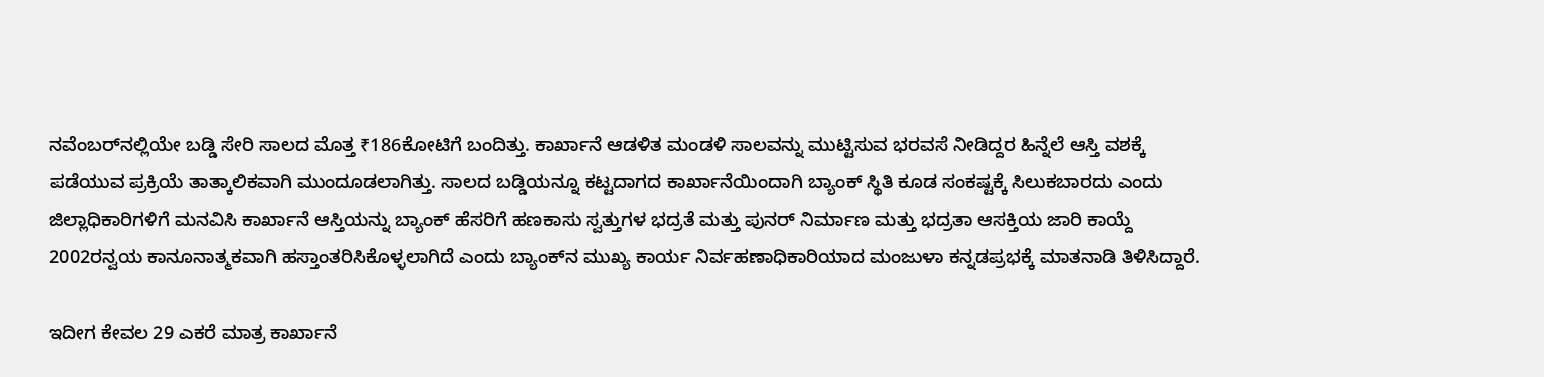ನವೆಂಬರ್‌ನಲ್ಲಿಯೇ ಬಡ್ಡಿ ಸೇರಿ ಸಾಲದ ಮೊತ್ತ ₹186ಕೋಟಿಗೆ ಬಂದಿತ್ತು. ಕಾರ್ಖಾನೆ ಆಡಳಿತ ಮಂಡಳಿ ಸಾಲವನ್ನು ಮುಟ್ಟಿಸುವ ಭರವಸೆ ನೀಡಿದ್ದರ ಹಿನ್ನೆಲೆ ಆಸ್ತಿ ವಶಕ್ಕೆ ಪಡೆಯುವ ಪ್ರಕ್ರಿಯೆ ತಾತ್ಕಾಲಿಕವಾಗಿ ಮುಂದೂಡಲಾಗಿತ್ತು. ಸಾಲದ ಬಡ್ಡಿಯನ್ನೂ ಕಟ್ಟದಾಗದ ಕಾರ್ಖಾನೆಯಿಂದಾಗಿ ಬ್ಯಾಂಕ್‌ ಸ್ಥಿತಿ ಕೂಡ ಸಂಕಷ್ಟಕ್ಕೆ ಸಿಲುಕಬಾರದು ಎಂದು ಜಿಲ್ಲಾಧಿಕಾರಿಗಳಿಗೆ ಮನವಿಸಿ ಕಾರ್ಖಾನೆ ಆಸ್ತಿಯನ್ನು ಬ್ಯಾಂಕ್‌ ಹೆಸರಿಗೆ ಹಣಕಾಸು ಸ್ವತ್ತುಗಳ ಭದ್ರತೆ ಮತ್ತು ಪುನರ್‌ ನಿರ್ಮಾಣ ಮತ್ತು ಭದ್ರತಾ ಆಸಕ್ತಿಯ ಜಾರಿ ಕಾಯ್ದೆ 2002ರನ್ವಯ ಕಾನೂನಾತ್ಮಕವಾಗಿ ಹಸ್ತಾಂತರಿಸಿಕೊಳ್ಳಲಾಗಿದೆ ಎಂದು ಬ್ಯಾಂಕ್‌ನ ಮುಖ್ಯ ಕಾರ್ಯ ನಿರ್ವಹಣಾಧಿಕಾರಿಯಾದ ಮಂಜುಳಾ ಕನ್ನಡಪ್ರಭಕ್ಕೆ ಮಾತನಾಡಿ ತಿಳಿಸಿದ್ದಾರೆ.

ಇದೀಗ ಕೇವಲ 29 ಎಕರೆ ಮಾತ್ರ ಕಾರ್ಖಾನೆ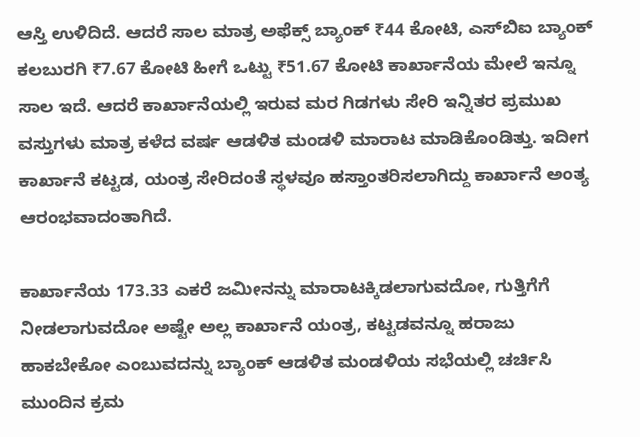ಆಸ್ತಿ ಉಳಿದಿದೆ. ಆದರೆ ಸಾಲ ಮಾತ್ರ ಅಫೆಕ್ಸ್‌ ಬ್ಯಾಂಕ್‌ ₹44 ಕೋಟಿ, ಎಸ್‌ಬಿಐ ಬ್ಯಾಂಕ್‌ ಕಲಬುರಗಿ ₹7.67 ಕೋಟಿ ಹೀಗೆ ಒಟ್ಟು ₹51.67 ಕೋಟಿ ಕಾರ್ಖಾನೆಯ ಮೇಲೆ ಇನ್ನೂ ಸಾಲ ಇದೆ. ಆದರೆ ಕಾರ್ಖಾನೆಯಲ್ಲಿ ಇರುವ ಮರ ಗಿಡಗಳು ಸೇರಿ ಇನ್ನಿತರ ಪ್ರಮುಖ ವಸ್ತುಗಳು ಮಾತ್ರ ಕಳೆದ ವರ್ಷ ಆಡಳಿತ ಮಂಡಳಿ ಮಾರಾಟ ಮಾಡಿಕೊಂಡಿತ್ತು. ಇದೀಗ ಕಾರ್ಖಾನೆ ಕಟ್ಟಡ, ಯಂತ್ರ ಸೇರಿದಂತೆ ಸ್ಥಳವೂ ಹಸ್ತಾಂತರಿಸಲಾಗಿದ್ದು ಕಾರ್ಖಾನೆ ಅಂತ್ಯ ಆರಂಭವಾದಂತಾಗಿದೆ.

ಕಾರ್ಖಾನೆಯ 173.33 ಎಕರೆ ಜಮೀನನ್ನು ಮಾರಾಟಕ್ಕಿಡಲಾಗುವದೋ, ಗುತ್ತಿಗೆಗೆ ನೀಡಲಾಗುವದೋ ಅಷ್ಟೇ ಅಲ್ಲ ಕಾರ್ಖಾನೆ ಯಂತ್ರ, ಕಟ್ಟಡವನ್ನೂ ಹರಾಜು ಹಾಕಬೇಕೋ ಎಂಬುವದನ್ನು ಬ್ಯಾಂಕ್ ಆಡಳಿತ ಮಂಡಳಿಯ ಸಭೆಯಲ್ಲಿ ಚರ್ಚಿಸಿ ಮುಂದಿನ ಕ್ರಮ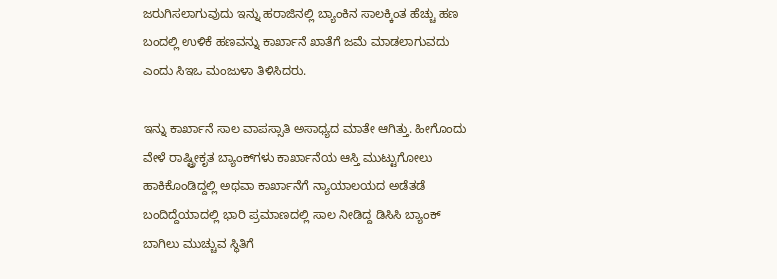ಜರುಗಿಸಲಾಗುವುದು ಇನ್ನು ಹರಾಜಿನಲ್ಲಿ ಬ್ಯಾಂಕಿನ ಸಾಲಕ್ಕಿಂತ ಹೆಚ್ಚು ಹಣ ಬಂದಲ್ಲಿ ಉಳಿಕೆ ಹಣವನ್ನು ಕಾರ್ಖಾನೆ ಖಾತೆಗೆ ಜಮೆ ಮಾಡಲಾಗುವದು ಎಂದು ಸಿಇಒ ಮಂಜುಳಾ ತಿಳಿಸಿದರು.

ಇನ್ನು ಕಾರ್ಖಾನೆ ಸಾಲ ವಾಪಸ್ಸಾತಿ ಅಸಾಧ್ಯದ ಮಾತೇ ಆಗಿತ್ತು. ಹೀಗೊಂದು ವೇಳೆ ರಾಷ್ಟ್ರೀಕೃತ ಬ್ಯಾಂಕ್‌ಗಳು ಕಾರ್ಖಾನೆಯ ಆಸ್ತಿ ಮುಟ್ಟುಗೋಲು ಹಾಕಿಕೊಂಡಿದ್ದಲ್ಲಿ ಅಥವಾ ಕಾರ್ಖಾನೆಗೆ ನ್ಯಾಯಾಲಯದ ಅಡೆತಡೆ ಬಂದಿದ್ದೆಯಾದಲ್ಲಿ ಭಾರಿ ಪ್ರಮಾಣದಲ್ಲಿ ಸಾಲ ನೀಡಿದ್ದ ಡಿಸಿಸಿ ಬ್ಯಾಂಕ್‌ ಬಾಗಿಲು ಮುಚ್ಚುವ ಸ್ಥಿತಿಗೆ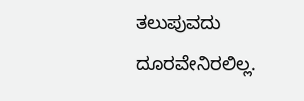ತಲುಪುವದು ದೂರವೇನಿರಲಿಲ್ಲ.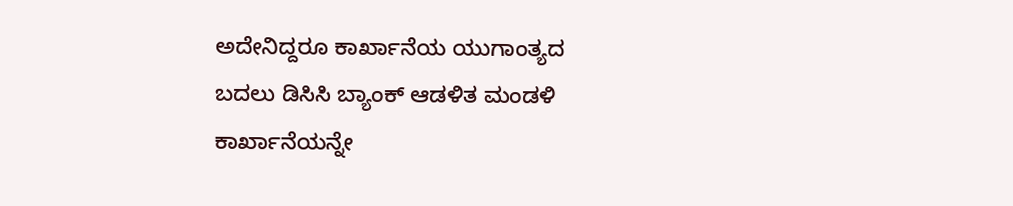ಅದೇನಿದ್ದರೂ ಕಾರ್ಖಾನೆಯ ಯುಗಾಂತ್ಯದ ಬದಲು ಡಿಸಿಸಿ ಬ್ಯಾಂಕ್‌ ಆಡಳಿತ ಮಂಡಳಿ ಕಾರ್ಖಾನೆಯನ್ನೇ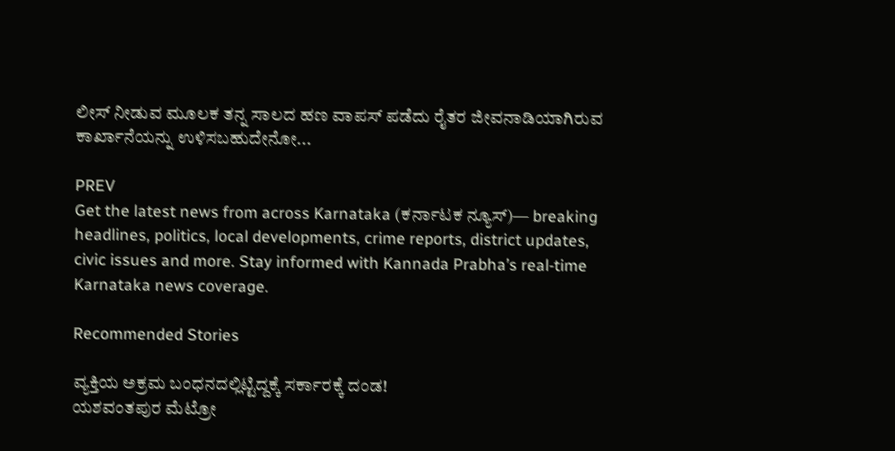ಲೀಸ್‌ ನೀಡುವ ಮೂಲಕ ತನ್ನ ಸಾಲದ ಹಣ ವಾಪಸ್‌ ಪಡೆದು ರೈತರ ಜೀವನಾಡಿಯಾಗಿರುವ ಕಾರ್ಖಾನೆಯನ್ನು ಉಳಿಸಬಹುದೇನೋ...

PREV
Get the latest news from across Karnataka (ಕರ್ನಾಟಕ ನ್ಯೂಸ್)— breaking headlines, politics, local developments, crime reports, district updates, civic issues and more. Stay informed with Kannada Prabha’s real‑time Karnataka news coverage.

Recommended Stories

ವ್ಯಕ್ತಿಯ ಅಕ್ರಮ ಬಂಧನದಲ್ಲಿಟ್ಟಿದ್ದಕ್ಕೆ ಸರ್ಕಾರಕ್ಕೆ ದಂಡ!
ಯಶವಂತಪುರ ಮೆಟ್ರೋ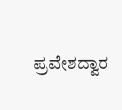ಪ್ರವೇಶದ್ವಾರ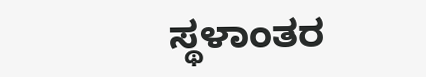ಸ್ಥಳಾಂತರ